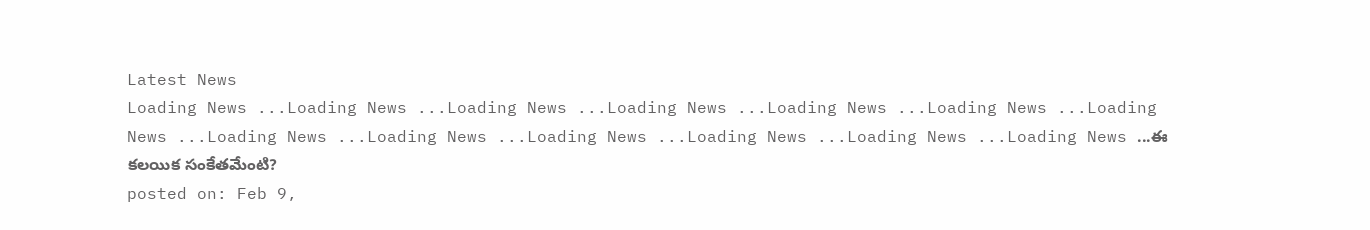Latest News
Loading News ...Loading News ...Loading News ...Loading News ...Loading News ...Loading News ...Loading News ...Loading News ...Loading News ...Loading News ...Loading News ...Loading News ...Loading News ...ఈ కలయిక సంకేతమేంటి?
posted on: Feb 9,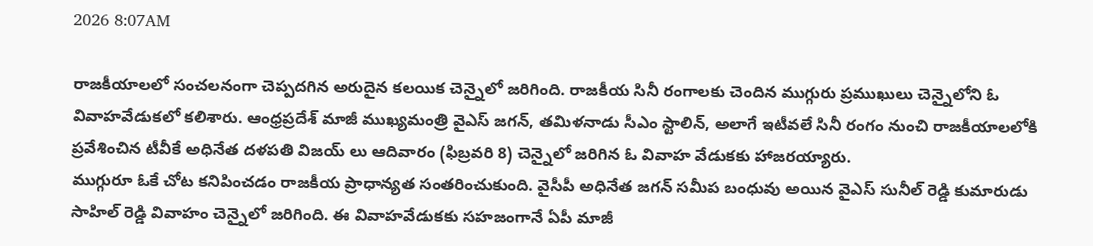2026 8:07AM

రాజకీయాలలో సంచలనంగా చెప్పదగిన అరుదైన కలయిక చెన్నైలో జరిగింది. రాజకీయ సినీ రంగాలకు చెందిన ముగ్గురు ప్రముఖులు చెన్నైలోని ఓ వివాహవేడుకలో కలిశారు. ఆంధ్రప్రదేశ్ మాజీ ముఖ్యమంత్రి వైఎస్ జగన్, తమిళనాడు సీఎం స్టాలిన్, అలాగే ఇటీవలే సినీ రంగం నుంచి రాజకీయాలలోకి ప్రవేశించిన టీవీకే అధినేత దళపతి విజయ్ లు ఆదివారం (ఫిబ్రవరి 8) చెన్నైలో జరిగిన ఓ వివాహ వేడుకకు హాజరయ్యారు.
ముగ్గురూ ఓకే చోట కనిపించడం రాజకీయ ప్రాధాన్యత సంతరించుకుంది. వైసీపీ అధినేత జగన్ సమీప బంధువు అయిన వైఎస్ సునీల్ రెడ్డి కుమారుడు సాహిల్ రెడ్డి వివాహం చెన్నైలో జరిగింది. ఈ వివాహవేడుకకు సహజంగానే ఏపీ మాజీ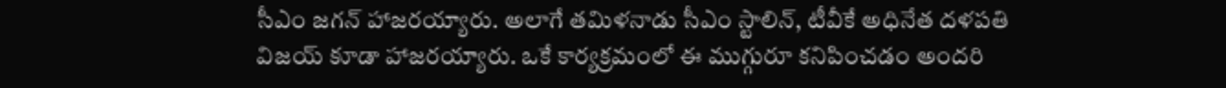సీఎం జగన్ హాజరయ్యారు. అలాగే తమిళనాడు సీఎం స్టాలిన్, టీవీకే అధినేత దళపతి విజయ్ కూడా హాజరయ్యారు. ఒకే కార్యక్రమంలో ఈ ముగ్గురూ కనిపించడం అందరి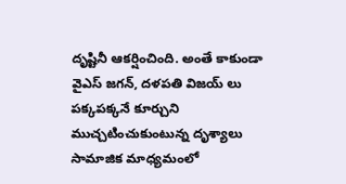దృష్టినీ ఆకర్షించింది. అంతే కాకుండా వైఎస్ జగన్, దళపతి విజయ్ లు పక్కపక్కనే కూర్చుని ముచ్చటించుకుంటున్న దృశ్యాలు సామాజిక మాధ్యమంలో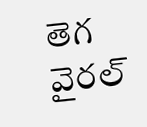తెగ వైరల్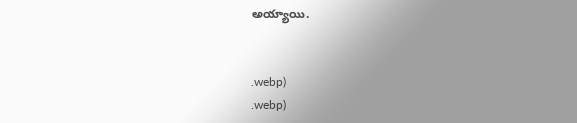అయ్యాయి.


.webp)
.webp)